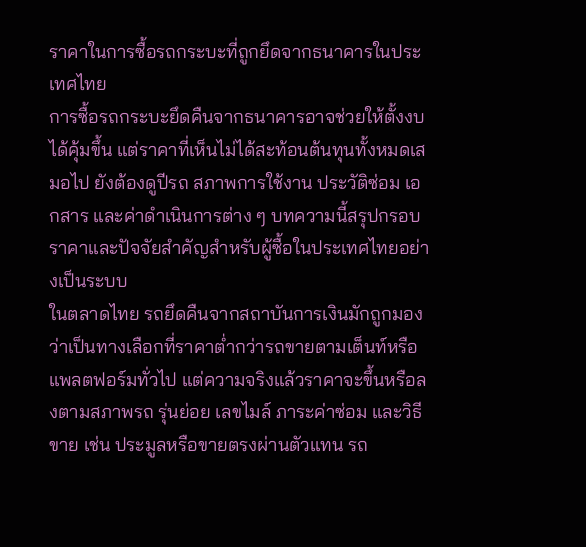ราคาในการซื้อรถกระบะที่ถูกยึดจากธนาคารในประเทศไทย
การซื้อรถกระบะยึดคืนจากธนาคารอาจช่วยให้ตั้งงบได้คุ้มขึ้น แต่ราคาที่เห็นไม่ได้สะท้อนต้นทุนทั้งหมดเสมอไป ยังต้องดูปีรถ สภาพการใช้งาน ประวัติซ่อม เอกสาร และค่าดำเนินการต่าง ๆ บทความนี้สรุปกรอบราคาและปัจจัยสำคัญสำหรับผู้ซื้อในประเทศไทยอย่างเป็นระบบ
ในตลาดไทย รถยึดคืนจากสถาบันการเงินมักถูกมองว่าเป็นทางเลือกที่ราคาต่ำกว่ารถขายตามเต็นท์หรือแพลตฟอร์มทั่วไป แต่ความจริงแล้วราคาจะขึ้นหรือลงตามสภาพรถ รุ่นย่อย เลขไมล์ ภาระค่าซ่อม และวิธีขาย เช่น ประมูลหรือขายตรงผ่านตัวแทน รถ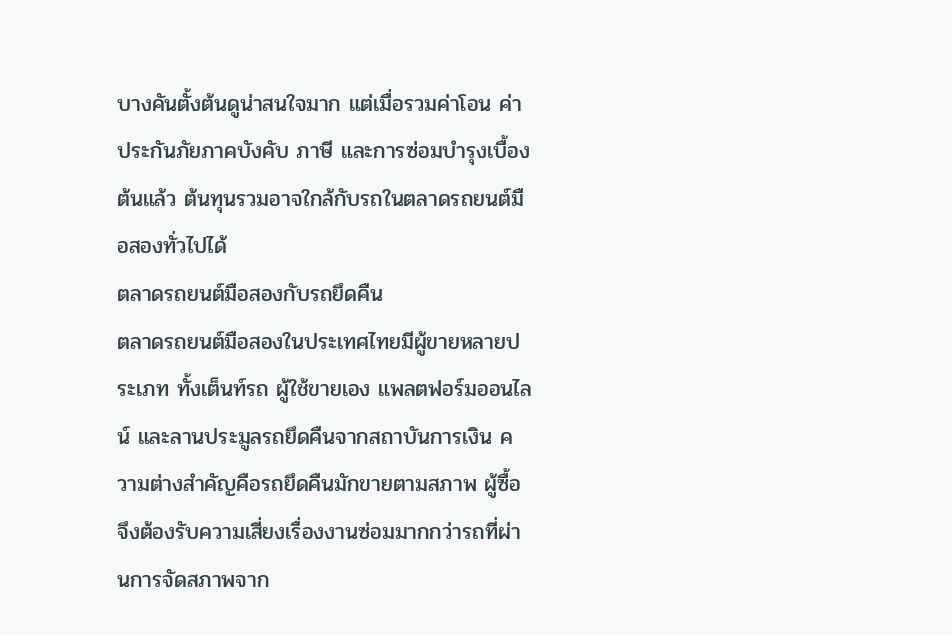บางคันตั้งต้นดูน่าสนใจมาก แต่เมื่อรวมค่าโอน ค่าประกันภัยภาคบังคับ ภาษี และการซ่อมบำรุงเบื้องต้นแล้ว ต้นทุนรวมอาจใกล้กับรถในตลาดรถยนต์มือสองทั่วไปได้
ตลาดรถยนต์มือสองกับรถยึดคืน
ตลาดรถยนต์มือสองในประเทศไทยมีผู้ขายหลายประเภท ทั้งเต็นท์รถ ผู้ใช้ขายเอง แพลตฟอร์มออนไลน์ และลานประมูลรถยึดคืนจากสถาบันการเงิน ความต่างสำคัญคือรถยึดคืนมักขายตามสภาพ ผู้ซื้อจึงต้องรับความเสี่ยงเรื่องงานซ่อมมากกว่ารถที่ผ่านการจัดสภาพจาก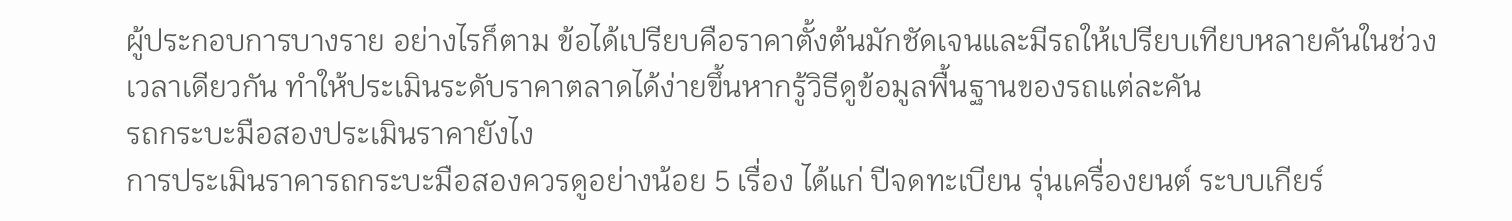ผู้ประกอบการบางราย อย่างไรก็ตาม ข้อได้เปรียบคือราคาตั้งต้นมักชัดเจนและมีรถให้เปรียบเทียบหลายคันในช่วงเวลาเดียวกัน ทำให้ประเมินระดับราคาตลาดได้ง่ายขึ้นหากรู้วิธีดูข้อมูลพื้นฐานของรถแต่ละคัน
รถกระบะมือสองประเมินราคายังไง
การประเมินราคารถกระบะมือสองควรดูอย่างน้อย 5 เรื่อง ได้แก่ ปีจดทะเบียน รุ่นเครื่องยนต์ ระบบเกียร์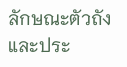ลักษณะตัวถัง และประ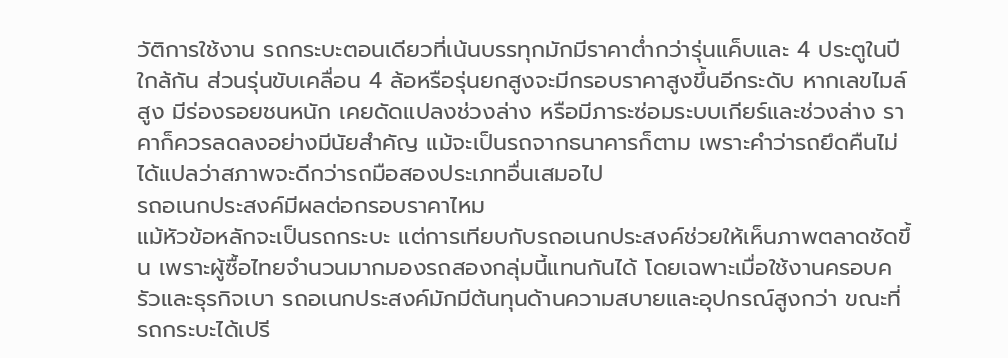วัติการใช้งาน รถกระบะตอนเดียวที่เน้นบรรทุกมักมีราคาต่ำกว่ารุ่นแค็บและ 4 ประตูในปีใกล้กัน ส่วนรุ่นขับเคลื่อน 4 ล้อหรือรุ่นยกสูงจะมีกรอบราคาสูงขึ้นอีกระดับ หากเลขไมล์สูง มีร่องรอยชนหนัก เคยดัดแปลงช่วงล่าง หรือมีภาระซ่อมระบบเกียร์และช่วงล่าง ราคาก็ควรลดลงอย่างมีนัยสำคัญ แม้จะเป็นรถจากธนาคารก็ตาม เพราะคำว่ารถยึดคืนไม่ได้แปลว่าสภาพจะดีกว่ารถมือสองประเภทอื่นเสมอไป
รถอเนกประสงค์มีผลต่อกรอบราคาไหม
แม้หัวข้อหลักจะเป็นรถกระบะ แต่การเทียบกับรถอเนกประสงค์ช่วยให้เห็นภาพตลาดชัดขึ้น เพราะผู้ซื้อไทยจำนวนมากมองรถสองกลุ่มนี้แทนกันได้ โดยเฉพาะเมื่อใช้งานครอบครัวและธุรกิจเบา รถอเนกประสงค์มักมีต้นทุนด้านความสบายและอุปกรณ์สูงกว่า ขณะที่รถกระบะได้เปรี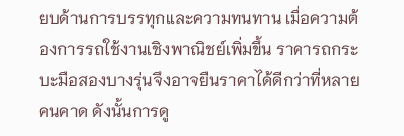ยบด้านการบรรทุกและความทนทาน เมื่อความต้องการรถใช้งานเชิงพาณิชย์เพิ่มขึ้น ราคารถกระบะมือสองบางรุ่นจึงอาจยืนราคาได้ดีกว่าที่หลายคนคาด ดังนั้นการดู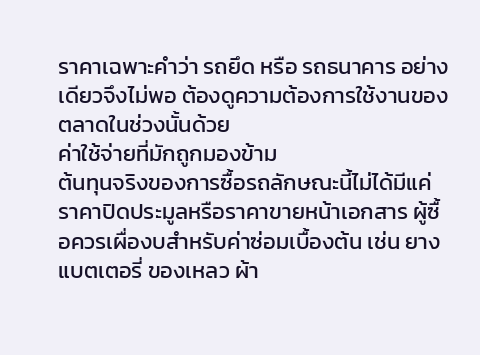ราคาเฉพาะคำว่า รถยึด หรือ รถธนาคาร อย่างเดียวจึงไม่พอ ต้องดูความต้องการใช้งานของตลาดในช่วงนั้นด้วย
ค่าใช้จ่ายที่มักถูกมองข้าม
ต้นทุนจริงของการซื้อรถลักษณะนี้ไม่ได้มีแค่ราคาปิดประมูลหรือราคาขายหน้าเอกสาร ผู้ซื้อควรเผื่องบสำหรับค่าซ่อมเบื้องต้น เช่น ยาง แบตเตอรี่ ของเหลว ผ้า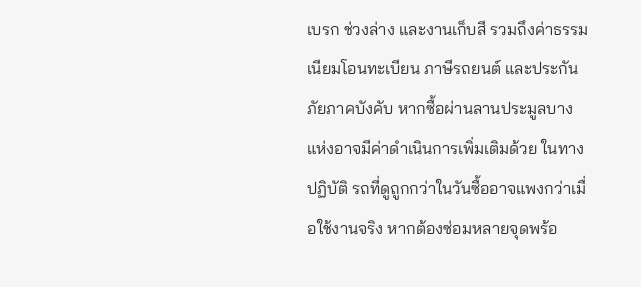เบรก ช่วงล่าง และงานเก็บสี รวมถึงค่าธรรมเนียมโอนทะเบียน ภาษีรถยนต์ และประกันภัยภาคบังคับ หากซื้อผ่านลานประมูลบางแห่งอาจมีค่าดำเนินการเพิ่มเติมด้วย ในทางปฏิบัติ รถที่ดูถูกกว่าในวันซื้ออาจแพงกว่าเมื่อใช้งานจริง หากต้องซ่อมหลายจุดพร้อ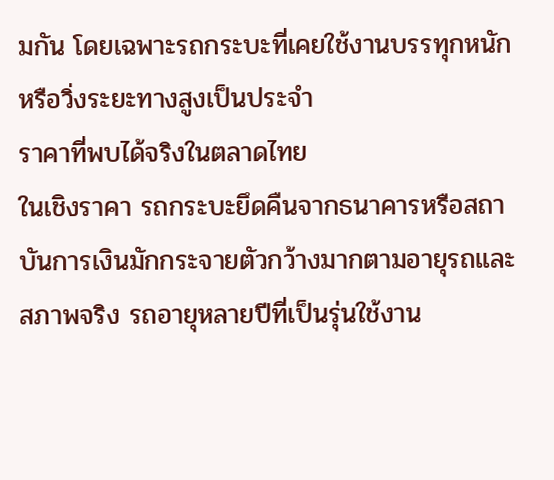มกัน โดยเฉพาะรถกระบะที่เคยใช้งานบรรทุกหนักหรือวิ่งระยะทางสูงเป็นประจำ
ราคาที่พบได้จริงในตลาดไทย
ในเชิงราคา รถกระบะยึดคืนจากธนาคารหรือสถาบันการเงินมักกระจายตัวกว้างมากตามอายุรถและสภาพจริง รถอายุหลายปีที่เป็นรุ่นใช้งาน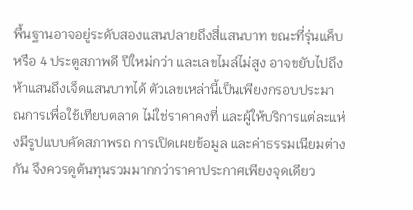พื้นฐานอาจอยู่ระดับสองแสนปลายถึงสี่แสนบาท ขณะที่รุ่นแค็บหรือ 4 ประตูสภาพดี ปีใหม่กว่า และเลขไมล์ไม่สูง อาจขยับไปถึงห้าแสนถึงเจ็ดแสนบาทได้ ตัวเลขเหล่านี้เป็นเพียงกรอบประมาณการเพื่อใช้เทียบตลาด ไม่ใช่ราคาคงที่ และผู้ให้บริการแต่ละแห่งมีรูปแบบคัดสภาพรถ การเปิดเผยข้อมูล และค่าธรรมเนียมต่างกัน จึงควรดูต้นทุนรวมมากกว่าราคาประกาศเพียงจุดเดียว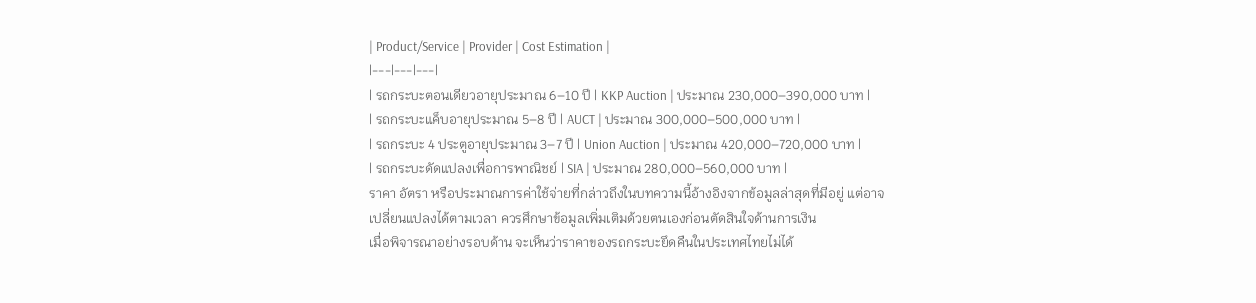| Product/Service | Provider | Cost Estimation |
|---|---|---|
| รถกระบะตอนเดียวอายุประมาณ 6–10 ปี | KKP Auction | ประมาณ 230,000–390,000 บาท |
| รถกระบะแค็บอายุประมาณ 5–8 ปี | AUCT | ประมาณ 300,000–500,000 บาท |
| รถกระบะ 4 ประตูอายุประมาณ 3–7 ปี | Union Auction | ประมาณ 420,000–720,000 บาท |
| รถกระบะดัดแปลงเพื่อการพาณิชย์ | SIA | ประมาณ 280,000–560,000 บาท |
ราคา อัตรา หรือประมาณการค่าใช้จ่ายที่กล่าวถึงในบทความนี้อ้างอิงจากข้อมูลล่าสุดที่มีอยู่ แต่อาจเปลี่ยนแปลงได้ตามเวลา ควรศึกษาข้อมูลเพิ่มเติมด้วยตนเองก่อนตัดสินใจด้านการเงิน
เมื่อพิจารณาอย่างรอบด้าน จะเห็นว่าราคาของรถกระบะยึดคืนในประเทศไทยไม่ได้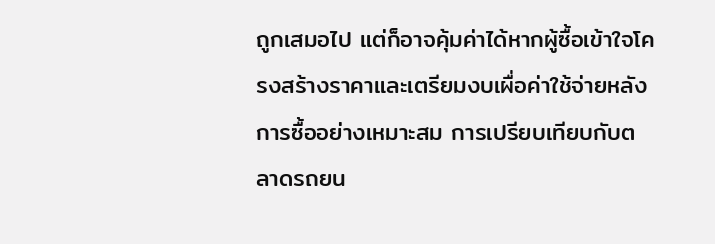ถูกเสมอไป แต่ก็อาจคุ้มค่าได้หากผู้ซื้อเข้าใจโครงสร้างราคาและเตรียมงบเผื่อค่าใช้จ่ายหลังการซื้ออย่างเหมาะสม การเปรียบเทียบกับตลาดรถยน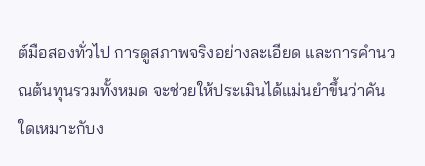ต์มือสองทั่วไป การดูสภาพจริงอย่างละเอียด และการคำนวณต้นทุนรวมทั้งหมด จะช่วยให้ประเมินได้แม่นยำขึ้นว่าคันใดเหมาะกับง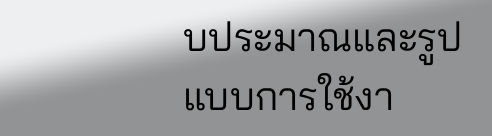บประมาณและรูปแบบการใช้งา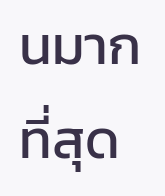นมากที่สุด